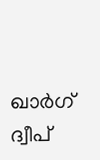ഖാർഗ് ദ്വീപ്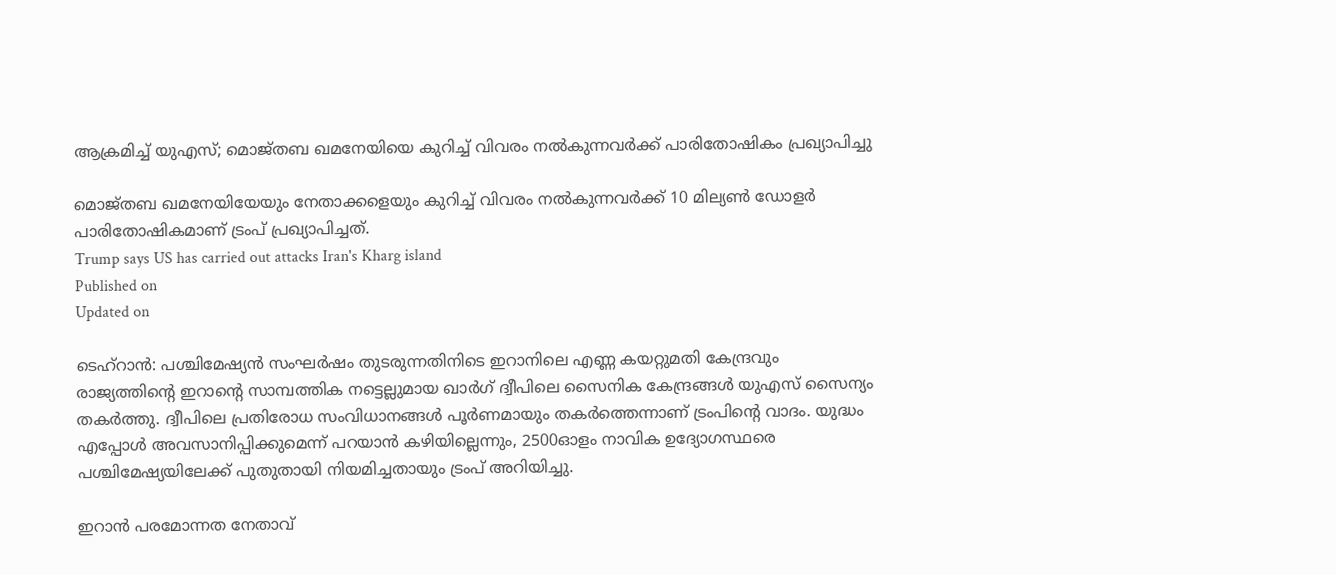ആക്രമിച്ച് യുഎസ്; മൊജ്തബ ഖമനേയിയെ കുറിച്ച് വിവരം നൽകുന്നവർക്ക് പാരിതോഷികം പ്രഖ്യാപിച്ചു

മൊജ്തബ ഖമനേയിയേയും നേതാക്കളെയും കുറിച്ച് വിവരം നൽകുന്നവർക്ക് 10 മില്യൺ ഡോളർ പാരിതോഷികമാണ് ട്രംപ് പ്രഖ്യാപിച്ചത്.
Trump says US has carried out attacks Iran's Kharg island
Published on
Updated on

ടെഹ്റാൻ: പശ്ചിമേഷ്യൻ സംഘർഷം തുടരുന്നതിനിടെ ഇറാനിലെ എണ്ണ കയറ്റുമതി കേന്ദ്രവും രാജ്യത്തിൻ്റെ ഇറാൻ്റെ സാമ്പത്തിക നട്ടെല്ലുമായ ഖാർഗ് ദ്വീപിലെ സൈനിക കേന്ദ്രങ്ങൾ യുഎസ് സൈന്യം തകർത്തു. ദ്വീപിലെ പ്രതിരോധ സംവിധാനങ്ങൾ പൂർണമായും തകർത്തെന്നാണ് ട്രംപിൻ്റെ വാദം. യുദ്ധം എപ്പോൾ അവസാനിപ്പിക്കുമെന്ന് പറയാൻ കഴിയില്ലെന്നും, 2500ഓളം നാവിക ഉദ്യോഗസ്ഥരെ പശ്ചിമേഷ്യയിലേക്ക് പുതുതായി നിയമിച്ചതായും ട്രംപ് അറിയിച്ചു.

ഇറാൻ പരമോന്നത നേതാവ്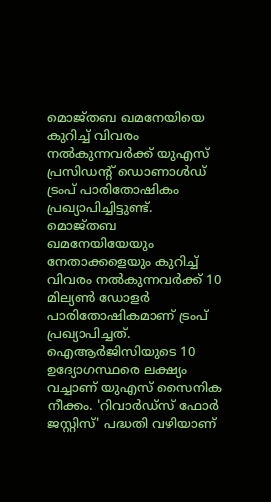മൊജ്തബ ഖമനേയിയെ കുറിച്ച് വിവരം നൽകുന്നവർക്ക് യുഎസ് പ്രസിഡൻ്റ് ഡൊണാൾഡ് ട്രംപ് പാരിതോഷികം പ്രഖ്യാപിച്ചിട്ടുണ്ട്. മൊജ്തബ ഖമനേയിയേയും നേതാക്കളെയും കുറിച്ച് വിവരം നൽകുന്നവർക്ക് 10 മില്യൺ ഡോളർ പാരിതോഷികമാണ് ട്രംപ് പ്രഖ്യാപിച്ചത്. ഐആർജിസിയുടെ 10 ഉദ്യോഗസ്ഥരെ ലക്ഷ്യം വച്ചാണ് യുഎസ് സൈനിക നീക്കം. 'റിവാർഡ്‌സ് ഫോർ ജസ്റ്റിസ്' പദ്ധതി വഴിയാണ്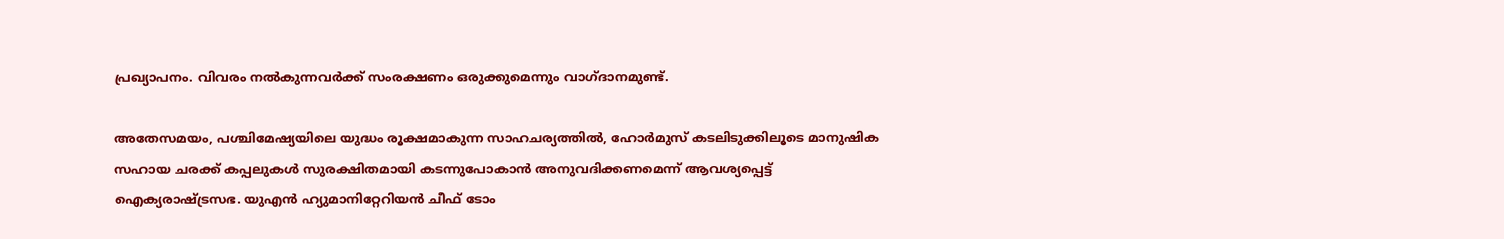പ്രഖ്യാപനം. വിവരം നൽകുന്നവർക്ക് സംരക്ഷണം ഒരുക്കുമെന്നും വാഗ്ദാനമുണ്ട്.

അതേസമയം, പശ്ചിമേഷ്യയിലെ യുദ്ധം രൂക്ഷമാകുന്ന സാഹചര്യത്തിൽ, ഹോർമുസ് കടലിടുക്കിലൂടെ മാനുഷിക സഹായ ചരക്ക് കപ്പലുകൾ സുരക്ഷിതമായി കടന്നുപോകാൻ അനുവദിക്കണമെന്ന് ആവശ്യപ്പെട്ട് ഐക്യരാഷ്ട്രസഭ. യുഎൻ ഹ്യുമാനിറ്റേറിയൻ ചീഫ് ടോം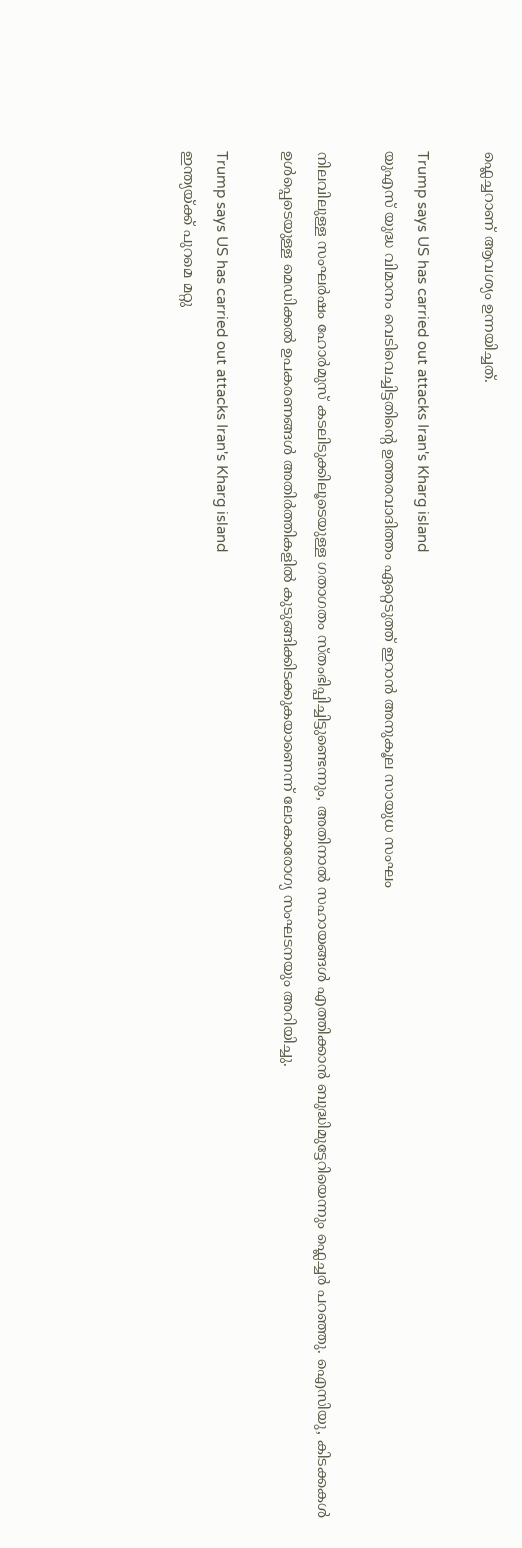ഫ്ലെച്ചറാണ് ആവശ്യം ഉന്നയിച്ചത്.

Trump says US has carried out attacks Iran's Kharg island
യുഎസ് യുദ്ധ വിമാനം വെടിവെച്ചിട്ടതിൻ്റെ ഉത്തരവാദിത്തം ഏറ്റെടുത്ത് ഇറാൻ അനുകൂല സായുധ സംഘം

നിലവിലുള്ള സംഘർഷം ഹോർമുസ് കടലിടുക്കിലൂടെയുള്ള ഗതാഗതം സ്തംഭിപ്പിച്ചിട്ടുണ്ടെന്നും, അതിനാൽ സഹായങ്ങൾ എത്തിക്കാൻ ബുദ്ധിമുട്ടേറിയെന്നും ഫ്ലെച്ചർ പറഞ്ഞു. ഐസിയു, കിടക്കകൾ ഉൾപ്പെടെയുള്ള മെഡിക്കൽ ഉപകരണങ്ങൾ അതിർത്തികളിൽ കുടുങ്ങിക്കിടക്കുകയാണെന്ന് ലോകാരോഗ്യ സംഘടനയും അറിയിച്ചു.

Trump says US has carried out attacks Iran's Kharg island
ഇന്ത്യയ്ക്ക് പുറമെ മറ്റു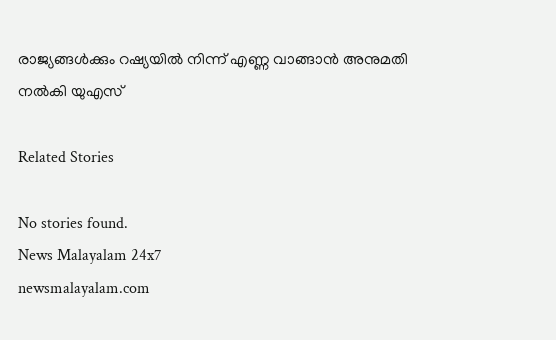രാജ്യങ്ങൾക്കും റഷ്യയിൽ നിന്ന് എണ്ണ വാങ്ങാൻ അനുമതി നൽകി യുഎസ്

Related Stories

No stories found.
News Malayalam 24x7
newsmalayalam.com